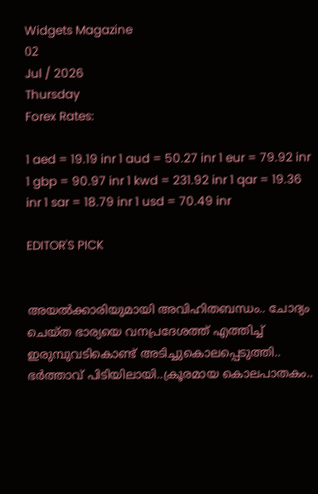Widgets Magazine
02
Jul / 2026
Thursday
Forex Rates:

1 aed = 19.19 inr 1 aud = 50.27 inr 1 eur = 79.92 inr 1 gbp = 90.97 inr 1 kwd = 231.92 inr 1 qar = 19.36 inr 1 sar = 18.79 inr 1 usd = 70.49 inr

EDITOR'S PICK


അയൽക്കാരിയുമായി അവിഹിതബന്ധം.. ചോദ്യം ചെയ്ത ഭാര്യയെ വനപ്രദേശത്ത് എത്തിച്ച് ഇരുമ്പുവടികൊണ്ട് അടിച്ചുകൊലപ്പെടുത്തി.. ഭർത്താവ് പിടിയിലായി..ക്രൂരമായ കൊലപാതകം..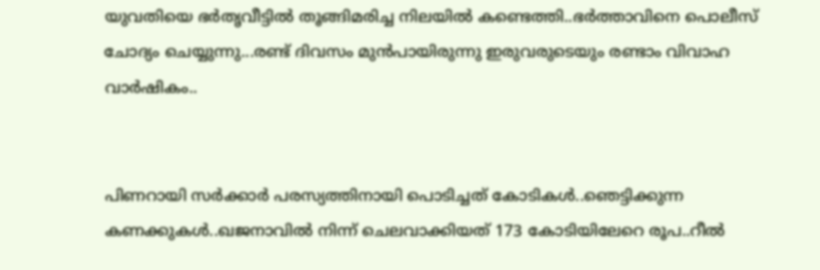യുവതിയെ ഭർതൃവീട്ടിൽ തൂങ്ങിമരിച്ച നിലയിൽ കണ്ടെത്തി..ഭർത്താവിനെ പൊലീസ് ചോദ്യം ചെയ്യുന്നു...രണ്ട് ദിവസം മുൻപായിരുന്നു ഇരുവരുടെയും രണ്ടാം വിവാഹ വാർഷികം..


പിണറായി സര്‍ക്കാര്‍ പരസ്യത്തിനായി പൊടിച്ചത് കോടികൾ..ഞെട്ടിക്കുന്ന കണക്കുകൾ..ഖജനാവില്‍ നിന്ന് ചെലവാക്കിയത് 173 കോടിയിലേറെ രൂപ..റീല്‍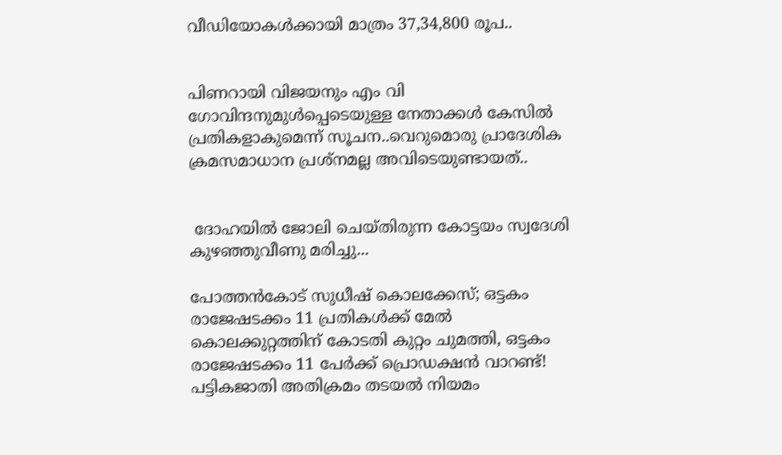വീഡിയോകള്‍ക്കായി മാത്രം 37,34,800 രൂപ..


പിണറായി വിജയനും എം വി ഗോവിന്ദനുമുൾപ്പെടെയുള്ള നേതാക്കൾ കേസിൽ പ്രതികളാകുമെന്ന് സൂചന..വെറുമൊരു പ്രാദേശിക ക്രമസമാധാന പ്രശ്നമല്ല അവിടെയുണ്ടായത്..


 ദോഹയിൽ ജോലി ചെയ്തിരുന്ന കോട്ടയം സ്വദേശി കുഴഞ്ഞുവീണു മരിച്ചു...

പോത്തൻകോട് സുധീഷ് കൊലക്കേസ്; ഒട്ടകം രാജേഷടക്കം 11 പ്രതികൾക്ക് മേൽ കൊലക്കുറ്റത്തിന് കോടതി കുറ്റം ചുമത്തി, ഒട്ടകം രാജേഷടക്കം 11 പേർക്ക് പ്രൊഡക്ഷൻ വാറണ്ട്! പട്ടികജാതി അതിക്രമം തടയൽ നിയമം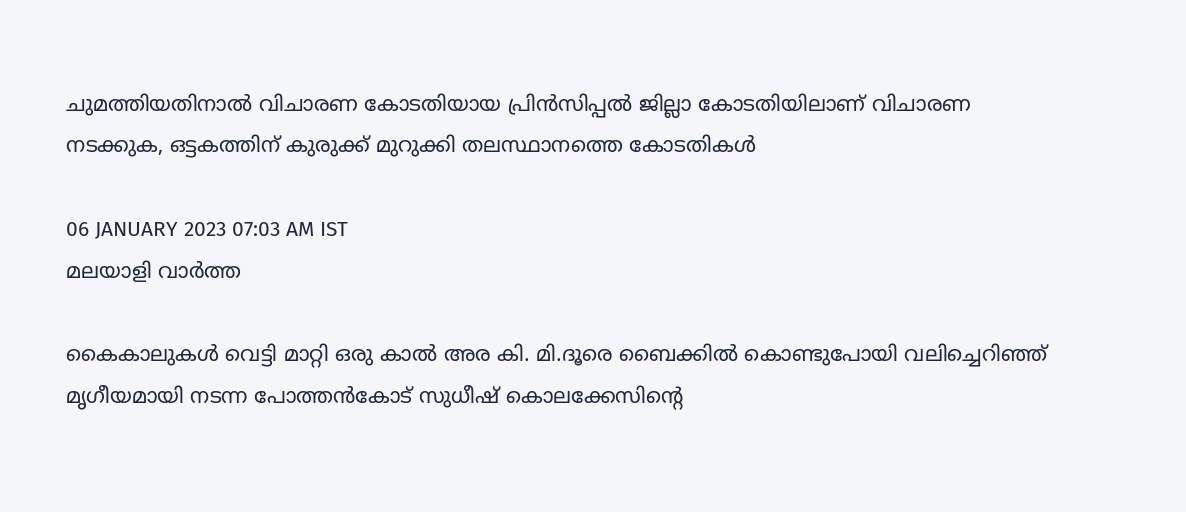ചുമത്തിയതിനാൽ വിചാരണ കോടതിയായ പ്രിൻസിപ്പൽ ജില്ലാ കോടതിയിലാണ് വിചാരണ നടക്കുക, ഒട്ടകത്തിന് കുരുക്ക് മുറുക്കി തലസ്ഥാനത്തെ കോടതികൾ

06 JANUARY 2023 07:03 AM IST
മലയാളി വാര്‍ത്ത

കൈകാലുകൾ വെട്ടി മാറ്റി ഒരു കാൽ അര കി. മി.ദൂരെ ബൈക്കിൽ കൊണ്ടുപോയി വലിച്ചെറിഞ്ഞ് മൃഗീയമായി നടന്ന പോത്തൻകോട് സുധീഷ് കൊലക്കേസിൻ്റെ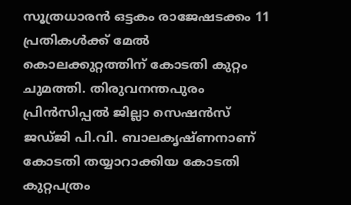സൂത്രധാരൻ ഒട്ടകം രാജേഷടക്കം 11 പ്രതികൾക്ക് മേൽ കൊലക്കുറ്റത്തിന് കോടതി കുറ്റം ചുമത്തി. തിരുവനന്തപുരം പ്രിൻസിപ്പൽ ജില്ലാ സെഷൻസ് ജഡ്ജി പി.വി. ബാലകൃഷ്ണനാണ് കോടതി തയ്യാറാക്കിയ കോടതി കുറ്റപത്രം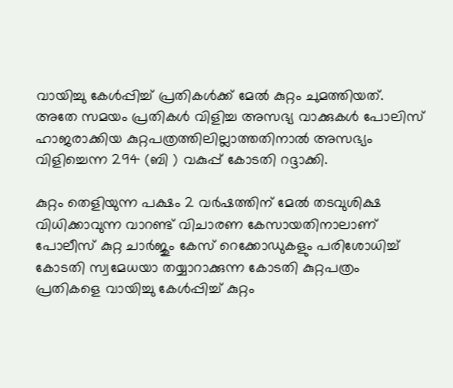വായിച്ചു കേൾപ്പിച്ച് പ്രതികൾക്ക് മേൽ കുറ്റം ചുമത്തിയത്. അതേ സമയം പ്രതികൾ വിളിച്ച അസഭ്യ വാക്കുകൾ പോലിസ് ഹാജരാക്കിയ കുറ്റപത്രത്തിലില്ലാത്തതിനാൽ അസഭ്യം വിളിച്ചെന്ന 294 (ബി ) വകുപ്പ് കോടതി റദ്ദാക്കി.

കുറ്റം തെളിയുന്ന പക്ഷം 2 വർഷത്തിന് മേൽ തടവുശിക്ഷ വിധിക്കാവുന്ന വാറണ്ട് വിചാരണ കേസായതിനാലാണ് പോലീസ് കുറ്റ ചാർജും കേസ് റെക്കോഡുകളും പരിശോധിച്ച് കോടതി സ്വമേധയാ തയ്യാറാക്കുന്ന കോടതി കുറ്റപത്രം പ്രതികളെ വായിച്ചു കേൾപ്പിച്ച് കുറ്റം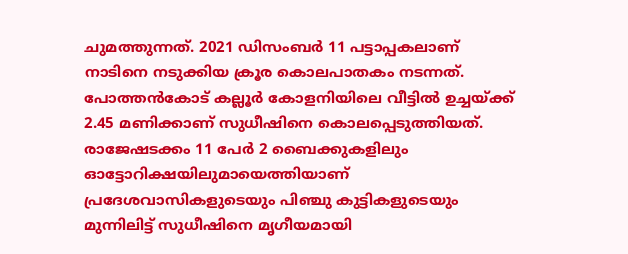ചുമത്തുന്നത്. 2021 ഡിസംബർ 11 പട്ടാപ്പകലാണ് നാടിനെ നടുക്കിയ ക്രൂര കൊലപാതകം നടന്നത്. പോത്തൻകോട് കല്ലൂർ കോളനിയിലെ വീട്ടിൽ ഉച്ചയ്ക്ക് 2.45 മണിക്കാണ് സുധീഷിനെ കൊലപ്പെടുത്തിയത്. രാജേഷടക്കം 11 പേർ 2 ബൈക്കുകളിലും ഓട്ടോറിക്ഷയിലുമായെത്തിയാണ് പ്രദേശവാസികളുടെയും പിഞ്ചു കുട്ടികളുടെയും മുന്നിലിട്ട് സുധീഷിനെ മൃഗീയമായി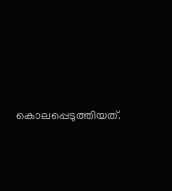കൊലപ്പെടുത്തിയത്.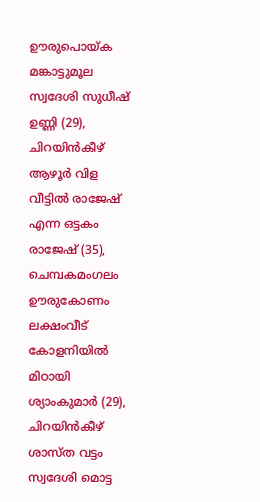ഊരുപൊയ്ക മങ്കാട്ടുമൂല സ്വദേശി സുധീഷ് ഉണ്ണി (29), ചിറയിൻകീഴ് ആഴൂർ വിള വീട്ടിൽ രാജേഷ് എന്ന ഒട്ടകം രാജേഷ് (35), ചെമ്പകമംഗലം ഊരുകോണം ലക്ഷംവീട് കോളനിയിൽ മിഠായി ശ്യാംകുമാർ (29), ചിറയിൻകീഴ് ശാസ്ത വട്ടം സ്വദേശി മൊട്ട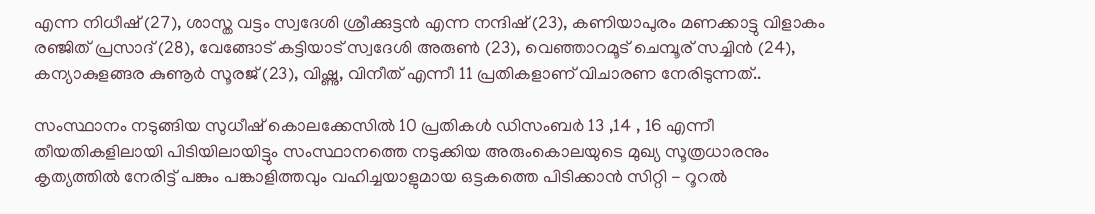എന്ന നിധീഷ് (27), ശാസ്ത വട്ടം സ്വദേശി ശ്രീക്കുട്ടൻ എന്ന നന്ദിഷ് (23), കണിയാപുരം മണക്കാട്ടു വിളാകം രഞ്ജിത് പ്രസാദ് (28), വേങ്ങോട് കട്ടിയാട് സ്വദേശി അരുൺ (23), വെഞ്ഞാറമൂട് ചെമ്പൂര് സച്ചിൻ (24), കന്യാകുളങ്ങര കുണൂർ സൂരജ് (23), വിഷ്ണു, വിനീത് എന്നീ 11 പ്രതികളാണ് വിചാരണ നേരിടുന്നത്..

സംസ്ഥാനം നടുങ്ങിയ സുധീഷ് കൊലക്കേസിൽ 10 പ്രതികൾ ഡിസംബർ 13 ,14 , 16 എന്നീ തീയതികളിലായി പിടിയിലായിട്ടും സംസ്ഥാനത്തെ നടുക്കിയ അരുംകൊലയുടെ മുഖ്യ സൂത്രധാരനും കൃത്യത്തിൽ നേരിട്ട് പങ്കും പങ്കാളിത്തവും വഹിച്ചയാളുമായ ഒട്ടകത്തെ പിടിക്കാൻ സിറ്റി - റൂറൽ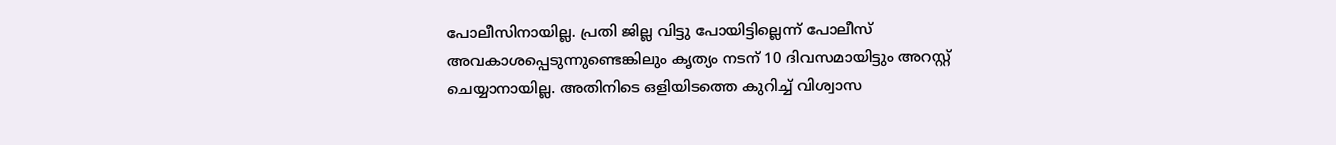പോലീസിനായില്ല. പ്രതി ജില്ല വിട്ടു പോയിട്ടില്ലെന്ന് പോലീസ് അവകാശപ്പെടുന്നുണ്ടെങ്കിലും കൃത്യം നടന് 10 ദിവസമായിട്ടും അറസ്റ്റ് ചെയ്യാനായില്ല. അതിനിടെ ഒളിയിടത്തെ കുറിച്ച് വിശ്വാസ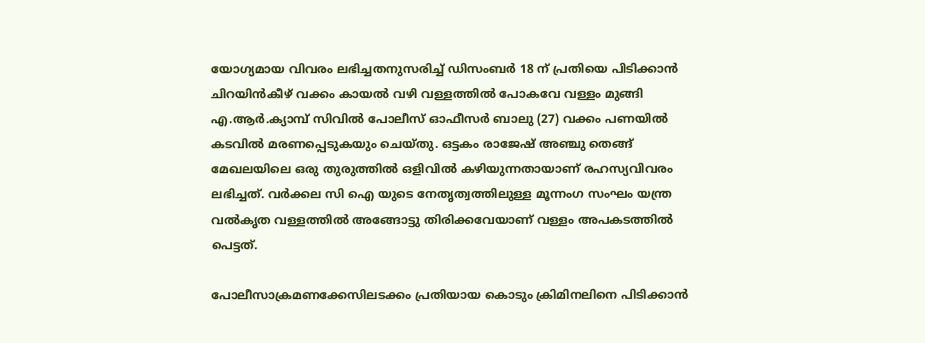യോഗ്യമായ വിവരം ലഭിച്ചതനുസരിച്ച് ഡിസംബർ 18 ന് പ്രതിയെ പിടിക്കാൻ ചിറയിൻകീഴ് വക്കം കായൽ വഴി വള്ളത്തിൽ പോകവേ വള്ളം മുങ്ങി എ.ആർ.ക്യാമ്പ് സിവിൽ പോലീസ് ഓഫീസർ ബാലു (27) വക്കം പണയിൽ കടവിൽ മരണപ്പെടുകയും ചെയ്തു. ഒട്ടകം രാജേഷ് അഞ്ചു തെങ്ങ് മേഖലയിലെ ഒരു തുരുത്തിൽ ഒളിവിൽ കഴിയുന്നതായാണ് രഹസ്യവിവരം ലഭിച്ചത്. വർക്കല സി ഐ യുടെ നേതൃത്വത്തിലുള്ള മൂന്നംഗ സംഘം യന്ത്ര വൽകൃത വള്ളത്തിൽ അങ്ങോട്ടു തിരിക്കവേയാണ് വള്ളം അപകടത്തിൽ പെട്ടത്.

പോലീസാക്രമണക്കേസിലടക്കം പ്രതിയായ കൊടും ക്രിമിനലിനെ പിടിക്കാൻ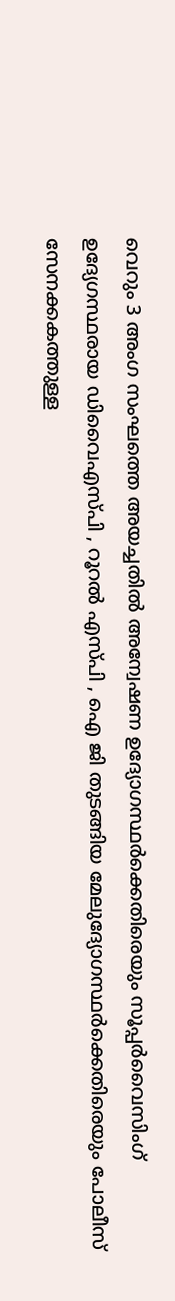വെറും 3 അംഗ സംഘത്തെ അയച്ചതിൽ അന്വേഷണ ഉദ്യോഗസ്ഥർക്കെതിരെയും സൂപ്പർവൈസിംഗ് ഉദ്യേഗസ്ഥരായ ഡിവൈഎസ്പി , റൂറൽ എസ്പി , ഐ ജി തുടങ്ങിയ മേലുദ്യോഗസ്ഥർക്കെതിരെയും പോലീസ് സേനക്കകത്തുള്ള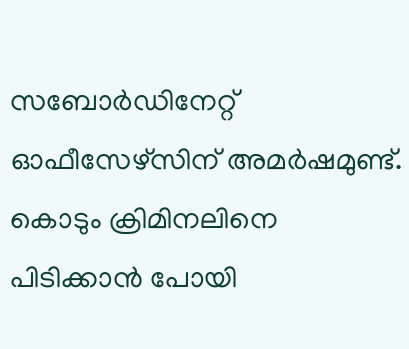സബോർഡിനേറ്റ് ഓഫീസേഴ്സിന് അമർഷമുണ്ട്. കൊടും ക്രിമിനലിനെ പിടിക്കാൻ പോയി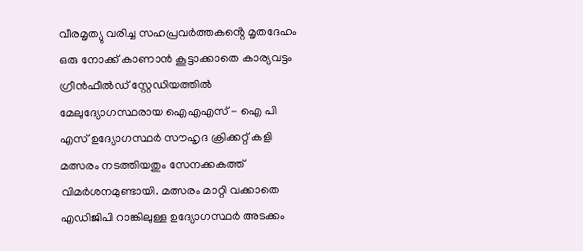വീരമൃത്യു വരിച്ച സഹപ്രവർത്തകൻ്റെ മൃതദേഹം ഒരു നോക്ക് കാണാൻ കൂട്ടാക്കാതെ കാര്യവട്ടം ഗ്രീൻഫീൽഡ് സ്റ്റേഡിയത്തിൽ മേലുദ്യോഗസ്ഥരായ ഐഎഎസ് - ഐ പി എസ് ഉദ്യോഗസ്ഥർ സൗഹൃദ ക്രിക്കറ്റ് കളി മത്സരം നടത്തിയതും സേനക്കകത്ത് വിമർശനമുണ്ടായി. മത്സരം മാറ്റി വക്കാതെ എഡിജിപി റാങ്കിലുള്ള ഉദ്യോഗസ്ഥർ അടക്കം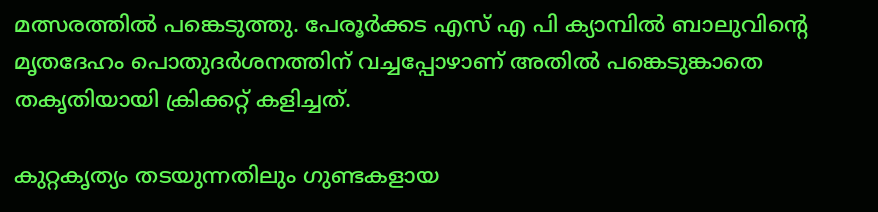മത്സരത്തിൽ പങ്കെടുത്തു. പേരൂർക്കട എസ് എ പി ക്യാമ്പിൽ ബാലുവിൻ്റെ മൃതദേഹം പൊതുദർശനത്തിന് വച്ചപ്പോഴാണ് അതിൽ പങ്കെടുങ്കാതെ തകൃതിയായി ക്രിക്കറ്റ് കളിച്ചത്.

കുറ്റകൃത്യം തടയുന്നതിലും ഗുണ്ടകളായ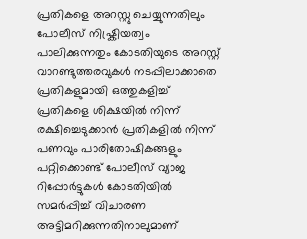പ്രതികളെ അറസ്റ്റു ചെയ്യുന്നതിലും പോലീസ് നിഷ്ക്രിയത്വം പാലിക്കുന്നതും കോടതിയുടെ അറസ്റ്റ് വാറണ്ടുത്തരവുകൾ നടപ്പിലാക്കാതെ പ്രതികളുമായി ഒത്തുകളിച്ച് പ്രതികളെ ശിക്ഷയിൽ നിന്ന് രക്ഷിച്ചെടുക്കാൻ പ്രതികളിൽ നിന്ന് പണവും പാരിതോഷികങ്ങളും പറ്റിക്കൊണ്ട് പോലീസ് വ്യാജ റിപ്പോർട്ടുകൾ കോടതിയിൽ സമർപ്പിച്ച് വിചാരണ അട്ടിമറിക്കുന്നതിനാലുമാണ്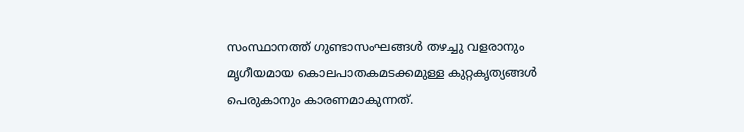സംസ്ഥാനത്ത് ഗുണ്ടാസംഘങ്ങൾ തഴച്ചു വളരാനും മൃഗീയമായ കൊലപാതകമടക്കമുള്ള കുറ്റകൃത്യങ്ങൾ പെരുകാനും കാരണമാകുന്നത്.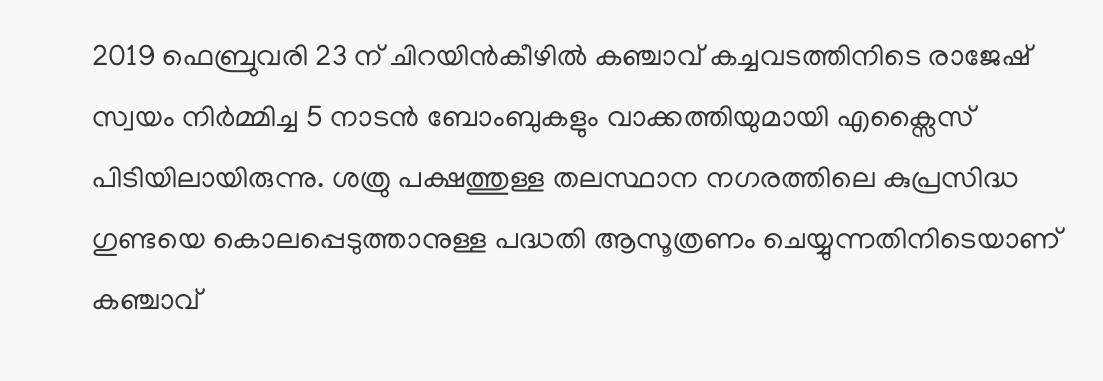2019 ഫെബ്രുവരി 23 ന് ചിറയിൻകീഴിൽ കഞ്ചാവ് കച്ചവടത്തിനിടെ രാജേഷ് സ്വയം നിർമ്മിച്ച 5 നാടൻ ബോംബുകളും വാക്കത്തിയുമായി എക്സൈസ് പിടിയിലായിരുന്നു. ശത്രു പക്ഷത്തുള്ള തലസ്ഥാന നഗരത്തിലെ കുപ്രസിദ്ധ ഗുണ്ടയെ കൊലപ്പെടുത്താനുള്ള പദ്ധതി ആസൂത്രണം ചെയ്യുന്നതിനിടെയാണ് കഞ്ചാവ്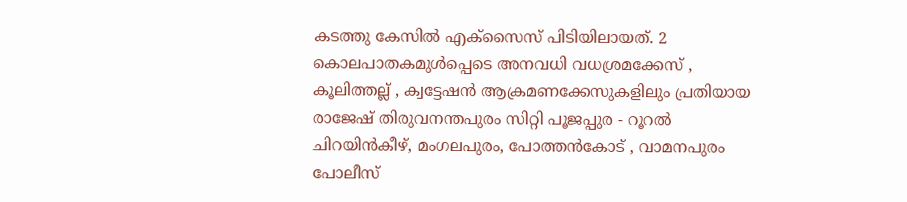കടത്തു കേസിൽ എക്സൈസ് പിടിയിലായത്. 2 കൊലപാതകമുൾപ്പെടെ അനവധി വധശ്രമക്കേസ് , കൂലിത്തല്ല് , ക്വട്ടേഷൻ ആക്രമണക്കേസുകളിലും പ്രതിയായ രാജേഷ് തിരുവനന്തപുരം സിറ്റി പൂജപ്പുര - റൂറൽ ചിറയിൻകീഴ്, മംഗലപുരം, പോത്തൻകോട് , വാമനപുരം പോലീസ്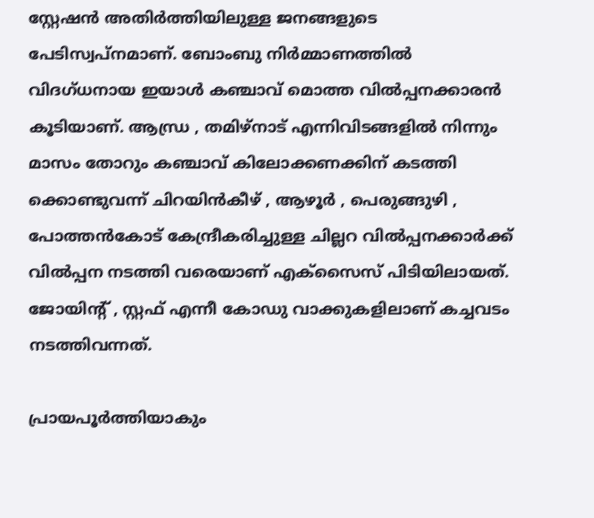സ്റ്റേഷൻ അതിർത്തിയിലുള്ള ജനങ്ങളുടെ പേടിസ്വപ്നമാണ്. ബോംബു നിർമ്മാണത്തിൽ വിദഗ്ധനായ ഇയാൾ കഞ്ചാവ് മൊത്ത വിൽപ്പനക്കാരൻ കൂടിയാണ്. ആന്ധ്ര , തമിഴ്നാട് എന്നിവിടങ്ങളിൽ നിന്നും മാസം തോറും കഞ്ചാവ് കിലോക്കണക്കിന് കടത്തി ക്കൊണ്ടുവന്ന് ചിറയിൻകീഴ് , ആഴൂർ , പെരുങ്ങുഴി , പോത്തൻകോട് കേന്ദ്രീകരിച്ചുള്ള ചില്ലറ വിൽപ്പനക്കാർക്ക് വിൽപ്പന നടത്തി വരെയാണ് എക്സൈസ് പിടിയിലായത്. ജോയിൻ്റ് , സ്റ്റഫ് എന്നീ കോഡു വാക്കുകളിലാണ് കച്ചവടം നടത്തിവന്നത്.

പ്രായപൂർത്തിയാകും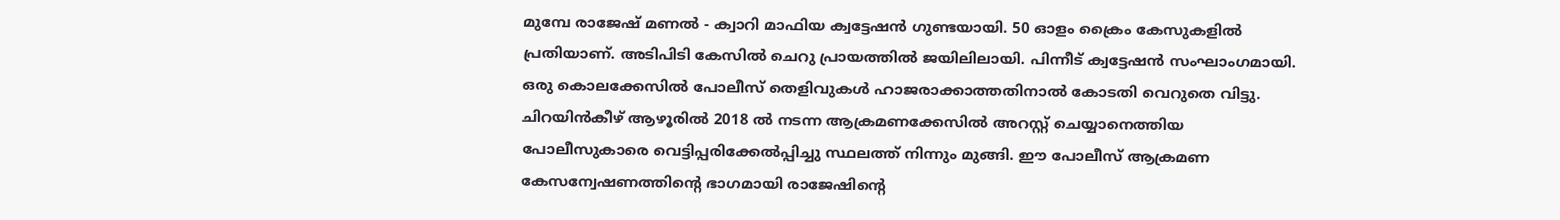മുമ്പേ രാജേഷ് മണൽ - ക്വാറി മാഫിയ ക്വട്ടേഷൻ ഗുണ്ടയായി. 50 ഓളം ക്രൈം കേസുകളിൽ പ്രതിയാണ്. അടിപിടി കേസിൽ ചെറു പ്രായത്തിൽ ജയിലിലായി. പിന്നീട് ക്വട്ടേഷൻ സംഘാംഗമായി. ഒരു കൊലക്കേസിൽ പോലീസ് തെളിവുകൾ ഹാജരാക്കാത്തതിനാൽ കോടതി വെറുതെ വിട്ടു. ചിറയിൻകീഴ് ആഴൂരിൽ 2018 ൽ നടന്ന ആക്രമണക്കേസിൽ അറസ്റ്റ് ചെയ്യാനെത്തിയ പോലീസുകാരെ വെട്ടിപ്പരിക്കേൽപ്പിച്ചു സ്ഥലത്ത് നിന്നും മുങ്ങി. ഈ പോലീസ് ആക്രമണ കേസന്വേഷണത്തിൻ്റെ ഭാഗമായി രാജേഷിൻ്റെ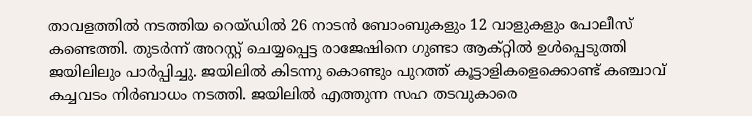താവളത്തിൽ നടത്തിയ റെയ്ഡിൽ 26 നാടൻ ബോംബുകളും 12 വാളുകളും പോലീസ് കണ്ടെത്തി. തുടർന്ന് അറസ്റ്റ് ചെയ്യപ്പെട്ട രാജേഷിനെ ഗുണ്ടാ ആക്റ്റിൽ ഉൾപ്പെടുത്തി ജയിലിലും പാർപ്പിച്ചു. ജയിലിൽ കിടന്നു കൊണ്ടും പുറത്ത് കൂട്ടാളികളെക്കൊണ്ട് കഞ്ചാവ് കച്ചവടം നിർബാധം നടത്തി. ജയിലിൽ എത്തുന്ന സഹ തടവുകാരെ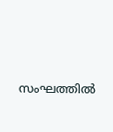സംഘത്തിൽ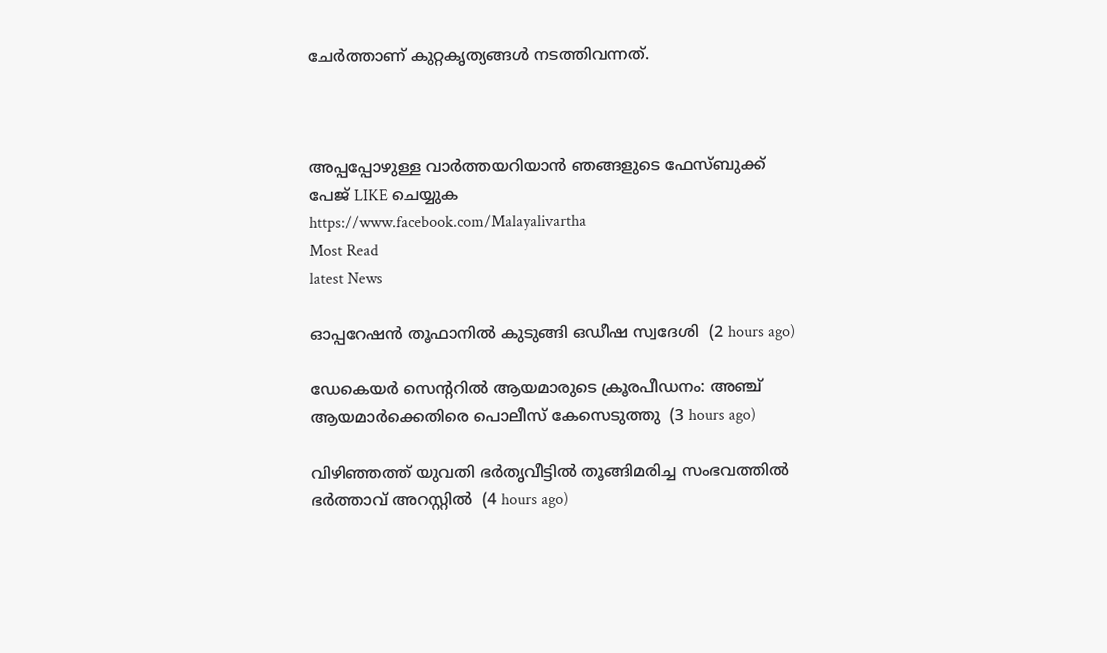ചേർത്താണ് കുറ്റകൃത്യങ്ങൾ നടത്തിവന്നത്.



അപ്പപ്പോഴുള്ള വാര്‍ത്തയറിയാന്‍ ഞങ്ങളുടെ ഫേസ്‌ബുക്ക്‌ പേജ് LIKE ചെയ്യുക
https://www.facebook.com/Malayalivartha
Most Read
latest News

ഓപ്പറേഷന്‍ തൂഫാനില്‍ കുടുങ്ങി ഒഡീഷ സ്വദേശി  (2 hours ago)

ഡേകെയര്‍ സെന്ററില്‍ ആയമാരുടെ ക്രൂരപീഡനം: അഞ്ച് ആയമാര്‍ക്കെതിരെ പൊലീസ് കേസെടുത്തു  (3 hours ago)

വിഴിഞ്ഞത്ത് യുവതി ഭര്‍തൃവീട്ടില്‍ തൂങ്ങിമരിച്ച സംഭവത്തില്‍ ഭര്‍ത്താവ് അറസ്റ്റില്‍  (4 hours ago)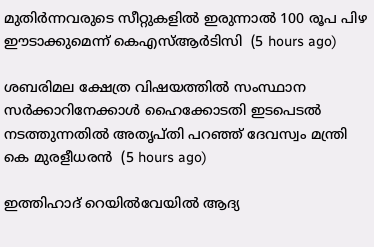മുതിര്‍ന്നവരുടെ സീറ്റുകളില്‍ ഇരുന്നാല്‍ 100 രൂപ പിഴ ഈടാക്കുമെന്ന് കെഎസ്ആര്‍ടിസി  (5 hours ago)

ശബരിമല ക്ഷേത്ര വിഷയത്തില്‍ സംസ്ഥാന സര്‍ക്കാറിനേക്കാള്‍ ഹൈക്കോടതി ഇടപെടല്‍ നടത്തുന്നതില്‍ അതൃപ്തി പറഞ്ഞ് ദേവസ്വം മന്ത്രി കെ മുരളീധരന്‍  (5 hours ago)

ഇത്തിഹാദ് റെയിൽവേയിൽ ആദ്യ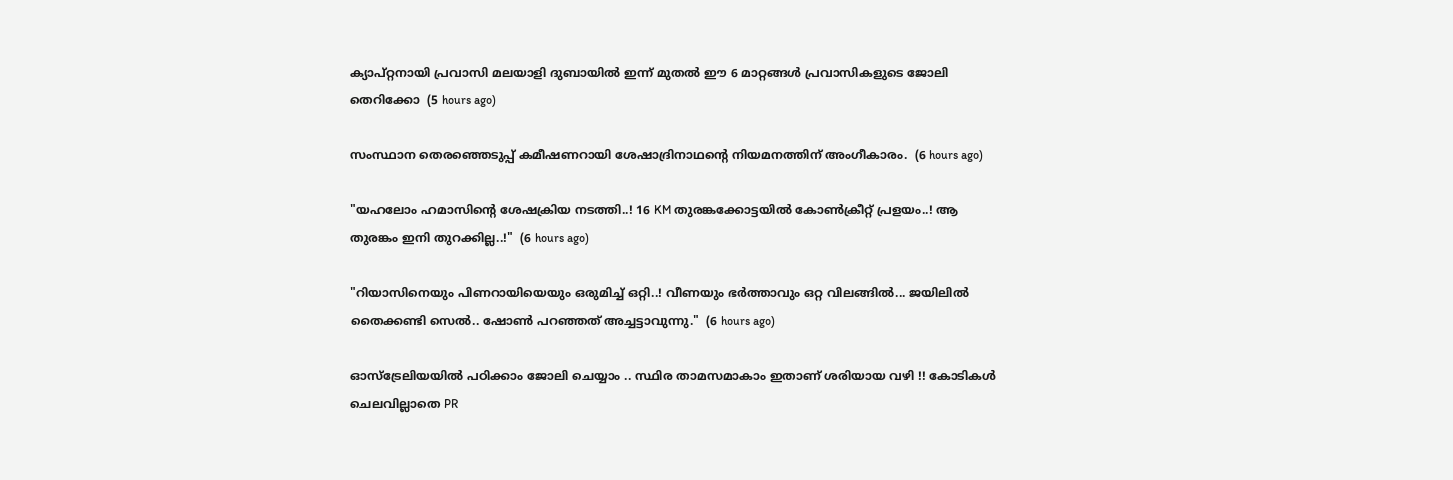ക്യാപ്റ്റനായി പ്രവാസി മലയാളി ദുബായിൽ ഇന്ന് മുതൽ ഈ 6 മാറ്റങ്ങൾ പ്രവാസികളുടെ ജോലി തെറിക്കോ  (5 hours ago)

സംസ്ഥാന തെരഞ്ഞെടുപ്പ് കമീഷണറായി ശേഷാദ്രിനാഥന്റെ നിയമനത്തിന് അംഗീകാരം.  (6 hours ago)

"യഹലോം ഹമാസിന്റെ ശേഷക്രിയ നടത്തി..! 16 KM തുരങ്കക്കോട്ടയിൽ കോൺക്രീറ്റ് പ്രളയം..! ആ തുരങ്കം ഇനി തുറക്കില്ല..!"  (6 hours ago)

"റിയാസിനെയും പിണറായിയെയും ഒരുമിച്ച് ഒറ്റി..! വീണയും ഭർത്താവും ഒറ്റ വിലങ്ങിൽ... ജയിലിൽ തൈക്കണ്ടി സെൽ.. ഷോൺ പറഞ്ഞത് അച്ചട്ടാവുന്നു."  (6 hours ago)

ഓസ്ട്രേലിയയിൽ പഠിക്കാം ജോലി ചെയ്യാം .. സ്ഥിര താമസമാകാം ഇതാണ് ശരിയായ വഴി !! കോടികൾ ചെലവില്ലാതെ PR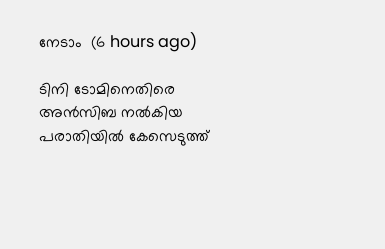നേടാം  (6 hours ago)

ടിനി ടോമിനെതിരെ അന്‍സിബ നല്‍കിയ പരാതിയില്‍ കേസെടുത്ത്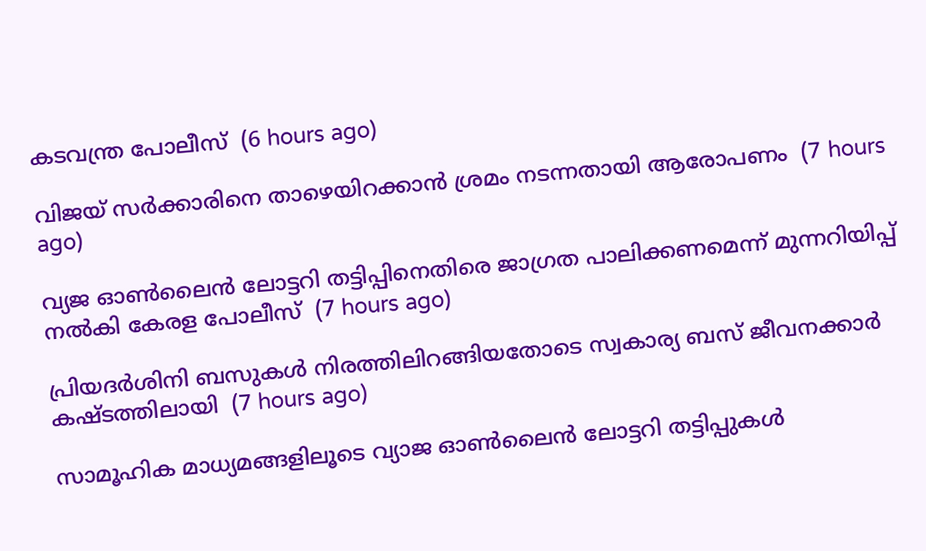കടവന്ത്ര പോലീസ്  (6 hours ago)

വിജയ് സര്‍ക്കാരിനെ താഴെയിറക്കാന്‍ ശ്രമം നടന്നതായി ആരോപണം  (7 hours ago)

വ്യജ ഓണ്‍ലൈന്‍ ലോട്ടറി തട്ടിപ്പിനെതിരെ ജാഗ്രത പാലിക്കണമെന്ന് മുന്നറിയിപ്പ് നല്‍കി കേരള പോലീസ്  (7 hours ago)

പ്രിയദര്‍ശിനി ബസുകള്‍ നിരത്തിലിറങ്ങിയതോടെ സ്വകാര്യ ബസ് ജീവനക്കാര്‍ കഷ്ടത്തിലായി  (7 hours ago)

സാമൂഹിക മാധ്യമങ്ങളിലൂടെ വ്യാജ ഓൺലൈൻ ലോട്ടറി തട്ടിപ്പുകൾ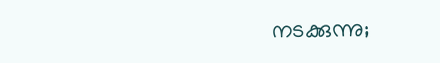നടക്കുന്നു;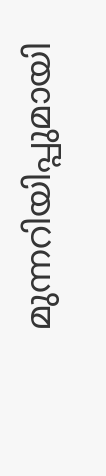മുന്നറിയിപ്പുമായി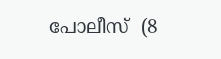പോലീസ്  (8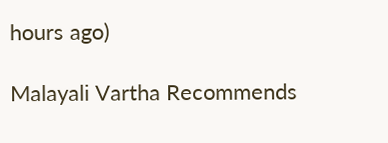hours ago)

Malayali Vartha Recommends